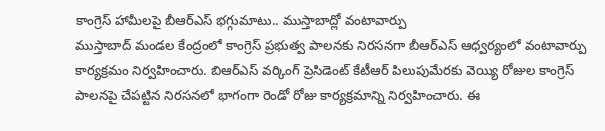కాంగ్రెస్ హామీలపై బీఆర్ఎస్ భగ్గుమాటు.. ముస్తాబాద్లో వంటావార్పు
ముస్తాబాద్ మండల కేంద్రంలో కాంగ్రెస్ ప్రభుత్వ పాలనకు నిరసనగా బీఆర్ఎస్ ఆధ్వర్యంలో వంటావార్పు కార్యక్రమం నిర్వహించారు. బిఆర్ఎస్ వర్కింగ్ ప్రెసిడెంట్ కేటీఆర్ పిలుపుమేరకు వెయ్యి రోజుల కాంగ్రెస్ పాలనపై చేపట్టిన నిరసనలో భాగంగా రెండో రోజు కార్యక్రమాన్ని నిర్వహించారు. ఈ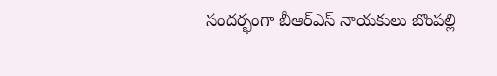సందర్భంగా బీఆర్ఎస్ నాయకులు బొంపల్లి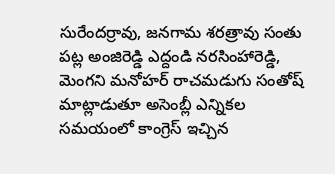సురేందర్రావు, జనగామ శరత్రావు సంతు పట్ల అంజిరెడ్డి ఎద్దండి నరసింహారెడ్డి, మెంగని మనోహర్ రాచమడుగు సంతోష్ మాట్లాడుతూ అసెంబ్లీ ఎన్నికల సమయంలో కాంగ్రెస్ ఇచ్చిన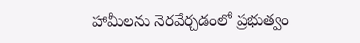హామీలను నెరవేర్చడంలో ప్రభుత్వం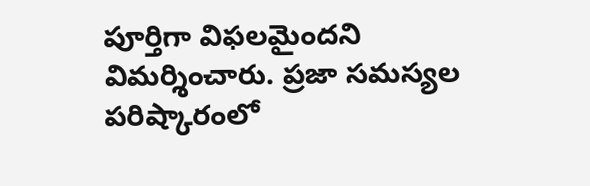పూర్తిగా విఫలమైందని విమర్శించారు. ప్రజా సమస్యల పరిష్కారంలో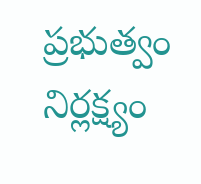ప్రభుత్వం నిర్లక్ష్యం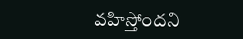వహిస్తోందని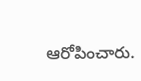ఆరోపించారు.